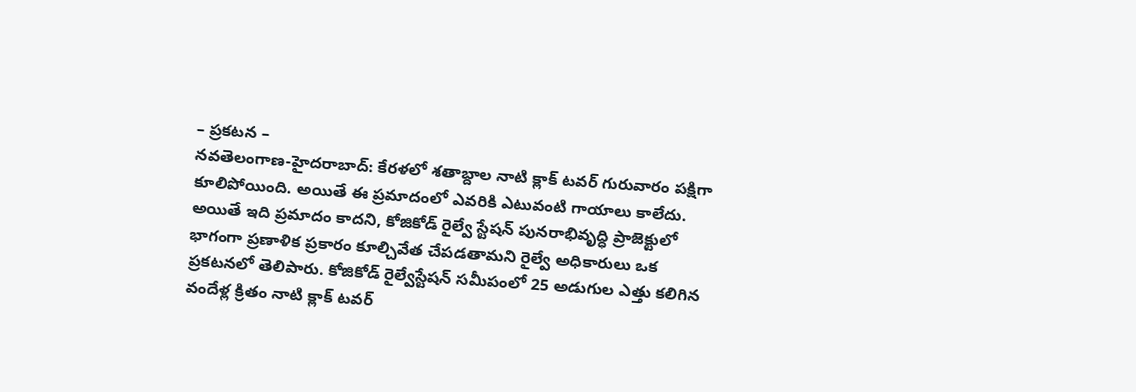– ప్రకటన –
నవతెలంగాణ-హైదరాబాద్: కేరళలో శతాబ్దాల నాటి క్లాక్ టవర్ గురువారం పక్షిగా కూలిపోయింది. అయితే ఈ ప్రమాదంలో ఎవరికి ఎటువంటి గాయాలు కాలేదు. అయితే ఇది ప్రమాదం కాదని, కోజికోడ్ రైల్వే స్టేషన్ పునరాభివృద్ధి ప్రాజెక్టులో భాగంగా ప్రణాళిక ప్రకారం కూల్చివేత చేపడతామని రైల్వే అధికారులు ఒక ప్రకటనలో తెలిపారు. కోజికోడ్ రైల్వేస్టేషన్ సమీపంలో 25 అడుగుల ఎత్తు కలిగిన వందేళ్ల క్రితం నాటి క్లాక్ టవర్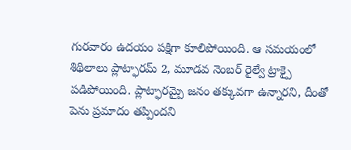గురవారం ఉదయం పక్షిగా కూలిపోయింది. ఆ సమయంలో శిథిలాలు ప్లాట్ఫారమ్ 2, మూడవ నెంబర్ రైల్వే ట్రాక్పై పడిపోయింది. ప్లాట్ఫారమ్పై జనం తక్కువగా ఉన్నారని, దీంతో పెను ప్రమాదం తప్పిందని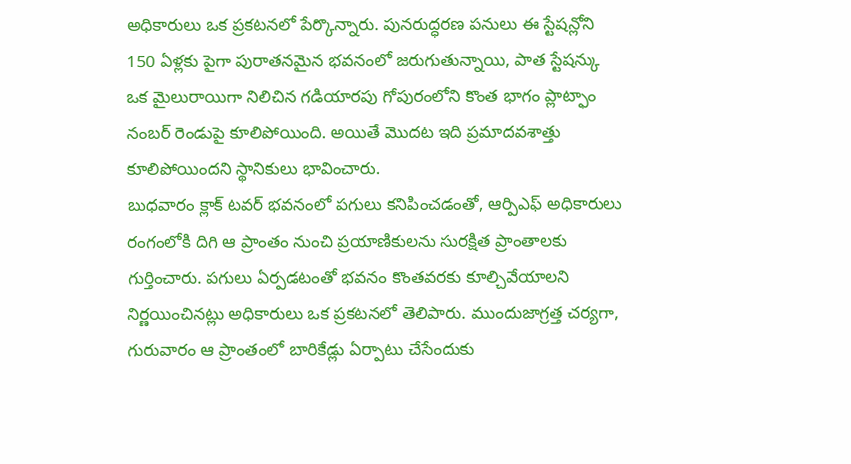అధికారులు ఒక ప్రకటనలో పేర్కొన్నారు. పునరుద్ధరణ పనులు ఈ స్టేషన్లోని 150 ఏళ్లకు పైగా పురాతనమైన భవనంలో జరుగుతున్నాయి, పాత స్టేషన్కు ఒక మైలురాయిగా నిలిచిన గడియారపు గోపురంలోని కొంత భాగం ప్లాట్ఫాం నంబర్ రెండుపై కూలిపోయింది. అయితే మొదట ఇది ప్రమాదవశాత్తు కూలిపోయిందని స్థానికులు భావించారు.
బుధవారం క్లాక్ టవర్ భవనంలో పగులు కనిపించడంతో, ఆర్పిఎఫ్ అధికారులు రంగంలోకి దిగి ఆ ప్రాంతం నుంచి ప్రయాణికులను సురక్షిత ప్రాంతాలకు గుర్తించారు. పగులు ఏర్పడటంతో భవనం కొంతవరకు కూల్చివేయాలని నిర్ణయించినట్లు అధికారులు ఒక ప్రకటనలో తెలిపారు. ముందుజాగ్రత్త చర్యగా, గురువారం ఆ ప్రాంతంలో బారికేడ్లు ఏర్పాటు చేసేందుకు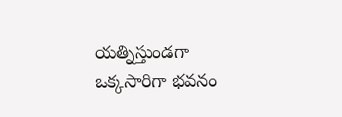యత్నిస్తుండగా ఒక్కసారిగా భవనం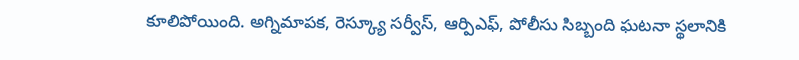కూలిపోయింది. అగ్నిమాపక, రెస్క్యూ సర్వీస్, ఆర్పిఎఫ్, పోలీసు సిబ్బంది ఘటనా స్థలానికి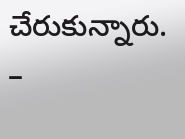చేరుకున్నారు.
–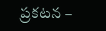ప్రకటన –